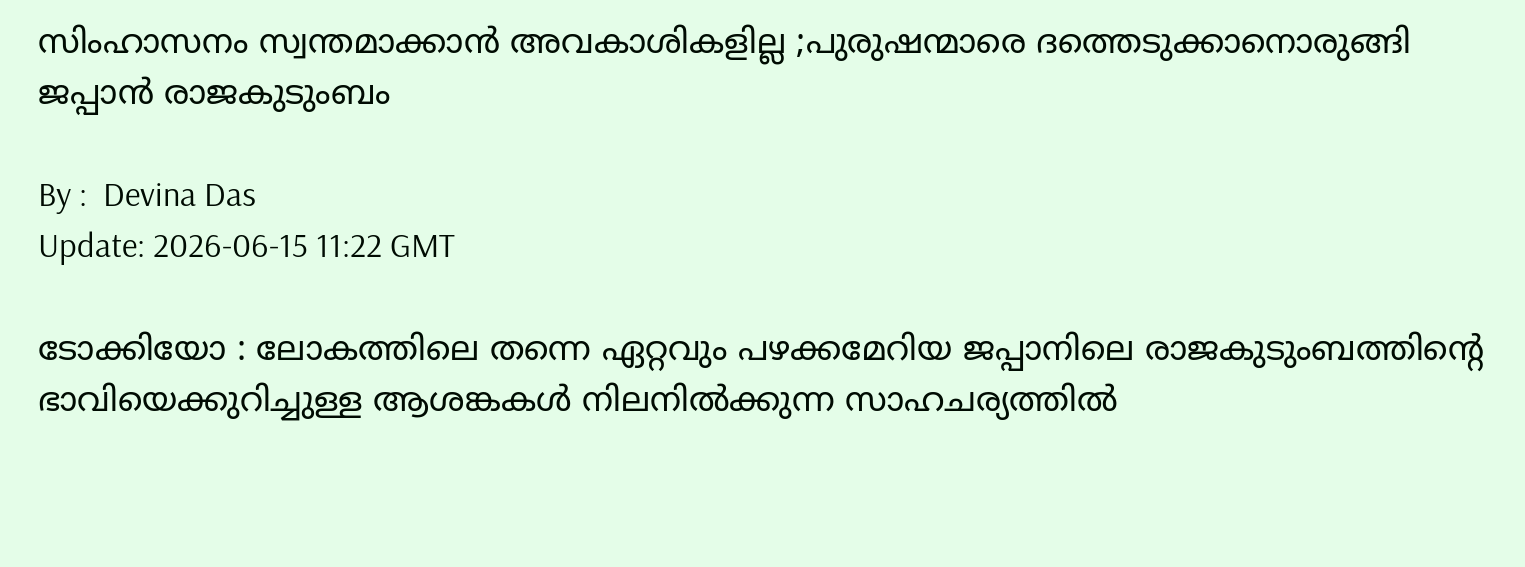സിംഹാസനം സ്വന്തമാക്കാൻ അവകാശികളില്ല ;പുരുഷന്മാരെ ദത്തെടുക്കാനൊരുങ്ങി ജപ്പാൻ രാജകുടുംബം

By :  Devina Das
Update: 2026-06-15 11:22 GMT

ടോക്കിയോ : ലോകത്തിലെ തന്നെ ഏറ്റവും പഴക്കമേറിയ ജപ്പാനിലെ രാജകുടുംബത്തിന്റെ ഭാവിയെക്കുറിച്ചുള്ള ആശങ്കകൾ നിലനിൽക്കുന്ന സാഹചര്യത്തിൽ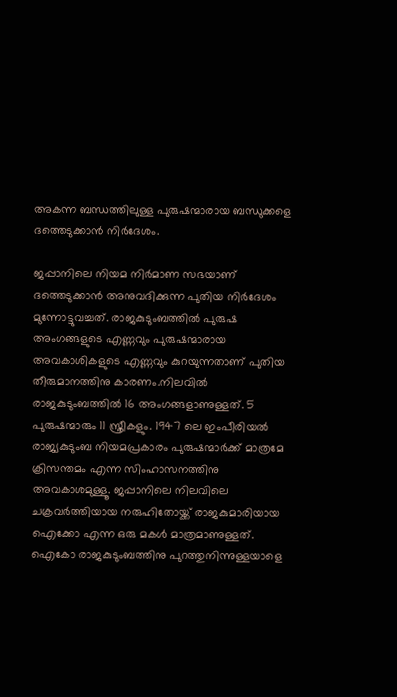അകന്ന ബന്ധത്തിലുള്ള പുരുഷന്മാരായ ബന്ധുക്കളെ ദത്തെടുക്കാൻ നിർദേശം.

ജപ്പാനിലെ നിയമ നിർമാണ സഭയാണ് ദത്തെടുക്കാൻ അനുവദിക്കുന്ന പുതിയ നിർദേശം മുന്നോട്ടുവച്ചത്. രാജകുടുംബത്തിൽ പുരുഷ അംഗങ്ങളുടെ എണ്ണവും പുരുഷന്മാരായ അവകാശികളുടെ എണ്ണവും കുറയുന്നതാണ് പുതിയ തീരുമാനത്തിനു കാരണം.നിലവിൽ രാജകുടുംബത്തിൽ 16 അംഗങ്ങളാണുള്ളത്. 5 പുരുഷന്മാരും 11 സ്ത്രീകളും. 1947 ലെ ഇംപീരിയൽ രാജ്യകുടുംബ നിയമപ്രകാരം പുരുഷന്മാർക്ക് മാത്രമേ ക്രിസന്തമം എന്ന സിംഹാസനത്തിനു അവകാശമുള്ളൂ. ജപ്പാനിലെ നിലവിലെ ചക്രവർത്തിയായ നരുഹിതോയ്ക്ക് രാജകുമാരിയായ ഐക്കോ എന്ന ഒരു മകൾ മാത്രമാണുള്ളത്. ഐകോ രാജകുടുംബത്തിനു പുറത്തുനിന്നുള്ളയാളെ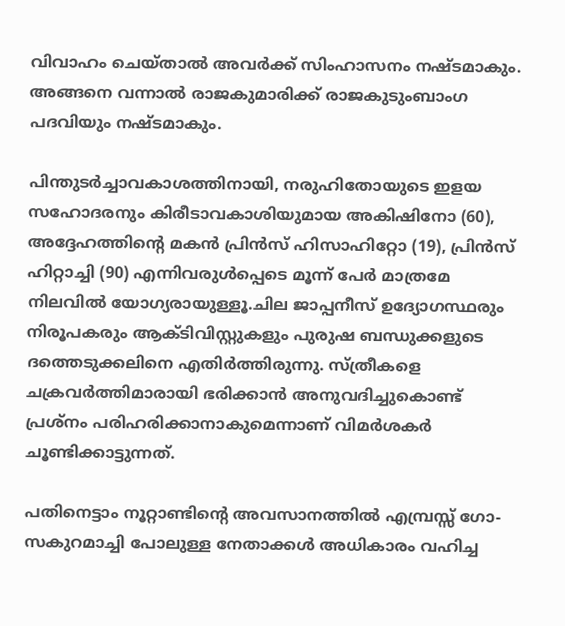വിവാഹം ചെയ്താൽ അവർക്ക് സിംഹാസനം നഷ്ടമാകും. അങ്ങനെ വന്നാൽ രാജകുമാരിക്ക് രാജകുടുംബാംഗ പദവിയും നഷ്ടമാകും.

പിന്തുടർച്ചാവകാശത്തിനായി, നരുഹിതോയുടെ ഇളയ സഹോദരനും കിരീടാവകാശിയുമായ അകിഷിനോ (60), അദ്ദേഹത്തിന്റെ മകൻ പ്രിൻസ് ഹിസാഹിറ്റോ (19), പ്രിൻസ് ഹിറ്റാച്ചി (90) എന്നിവരുൾപ്പെടെ മൂന്ന് പേർ മാത്രമേ നിലവിൽ യോഗ്യരായുള്ളൂ.ചില ജാപ്പനീസ് ഉദ്യോഗസ്ഥരും നിരൂപകരും ആക്ടിവിസ്റ്റുകളും പുരുഷ ബന്ധുക്കളുടെ ദത്തെടുക്കലിനെ എതിർത്തിരുന്നു. സ്ത്രീകളെ ചക്രവർത്തിമാരായി ഭരിക്കാൻ അനുവദിച്ചുകൊണ്ട് പ്രശ്‌നം പരിഹരിക്കാനാകുമെന്നാണ് വിമർശകർ ചൂണ്ടിക്കാട്ടുന്നത്.

പതിനെട്ടാം നൂറ്റാണ്ടിന്റെ അവസാനത്തിൽ എമ്പ്രസ്സ് ഗോ-സകുറമാച്ചി പോലുള്ള നേതാക്കൾ അധികാരം വഹിച്ച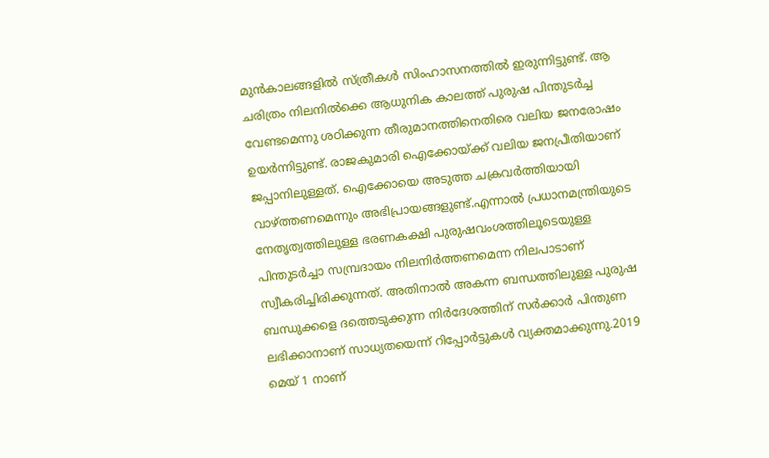മുൻകാലങ്ങളിൽ സ്ത്രീകൾ സിംഹാസനത്തിൽ ഇരുന്നിട്ടുണ്ട്. ആ ചരിത്രം നിലനിൽക്കെ ആധുനിക കാലത്ത് പുരുഷ പിന്തുടർച്ച വേണ്ടമെന്നു ശഠിക്കുന്ന തീരുമാനത്തിനെതിരെ വലിയ ജനരോഷം ഉയർന്നിട്ടുണ്ട്. രാജകുമാരി ഐക്കോയ്ക്ക് വലിയ ജനപ്രീതിയാണ് ജപ്പാനിലുള്ളത്. ഐക്കോയെ അടുത്ത ചക്രവർത്തിയായി വാഴ്ത്തണമെന്നും അഭിപ്രായങ്ങളുണ്ട്.എന്നാൽ പ്രധാനമന്ത്രിയുടെ നേതൃത്വത്തിലുള്ള ഭരണകക്ഷി പുരുഷവംശത്തിലൂടെയുള്ള പിന്തുടർച്ചാ സമ്പ്രദായം നിലനിർത്തണമെന്ന നിലപാടാണ് സ്വീകരിച്ചിരിക്കുന്നത്. അതിനാൽ അകന്ന ബന്ധത്തിലുള്ള പുരുഷ ബന്ധുക്കളെ ദത്തെടുക്കുന്ന നിർദേശത്തിന് സർക്കാർ പിന്തുണ ലഭിക്കാനാണ് സാധ്യതയെന്ന് റിപ്പോർട്ടുകൾ വ്യക്തമാക്കുന്നു.2019 മെയ് 1 നാണ്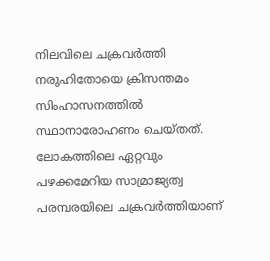നിലവിലെ ചക്രവർത്തി നരുഹിതോയെ ക്രിസന്തമം സിംഹാസനത്തിൽ സ്ഥാനാരോഹണം ചെയ്തത്. ലോകത്തിലെ ഏറ്റവും പഴക്കമേറിയ സാമ്രാജ്യത്വ പരമ്പരയിലെ ചക്രവർത്തിയാണ്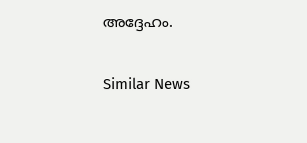അദ്ദേഹം.

Similar News